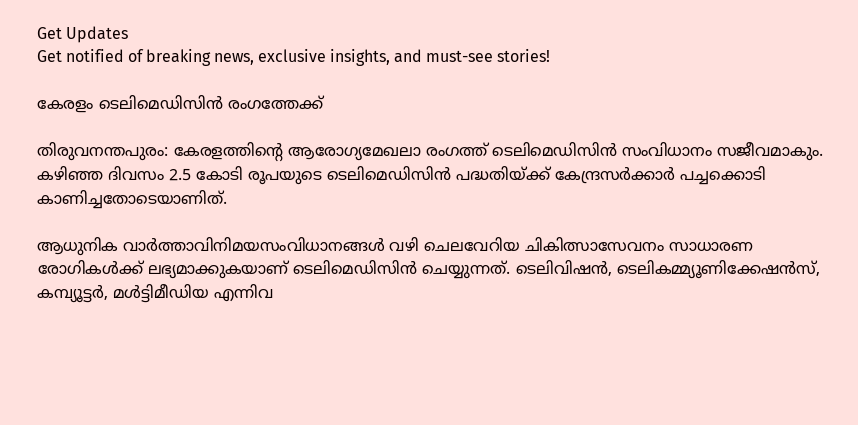Get Updates
Get notified of breaking news, exclusive insights, and must-see stories!

കേരളം ടെലിമെഡിസിന്‍ രംഗത്തേക്ക്

തിരുവനന്തപുരം: കേരളത്തിന്റെ ആരോഗ്യമേഖലാ രംഗത്ത് ടെലിമെഡിസിന്‍ സംവിധാനം സജീവമാകും. കഴിഞ്ഞ ദിവസം 2.5 കോടി രൂപയുടെ ടെലിമെഡിസിന്‍ പദ്ധതിയ്ക്ക് കേന്ദ്രസര്‍ക്കാര്‍ പച്ചക്കൊടി കാണിച്ചതോടെയാണിത്.

ആധുനിക വാര്‍ത്താവിനിമയസംവിധാനങ്ങള്‍ വഴി ചെലവേറിയ ചികിത്സാസേവനം സാധാരണ രോഗികള്‍ക്ക് ലഭ്യമാക്കുകയാണ് ടെലിമെഡിസിന്‍ ചെയ്യുന്നത്. ടെലിവിഷന്‍, ടെലികമ്മ്യൂണിക്കേഷന്‍സ്, കമ്പ്യൂട്ടര്‍, മള്‍ട്ടിമീഡിയ എന്നിവ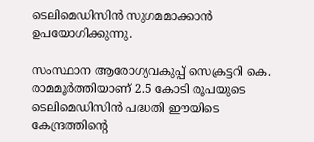ടെലിമെഡിസിന്‍ സുഗമമാക്കാന്‍ ഉപയോഗിക്കുന്നു.

സംസ്ഥാന ആരോഗ്യവകുപ്പ് സെക്രട്ടറി കെ. രാമമൂര്‍ത്തിയാണ് 2.5 കോടി രൂപയുടെ ടെലിമെഡിസിന്‍ പദ്ധതി ഈയിടെ കേന്ദ്രത്തിന്റെ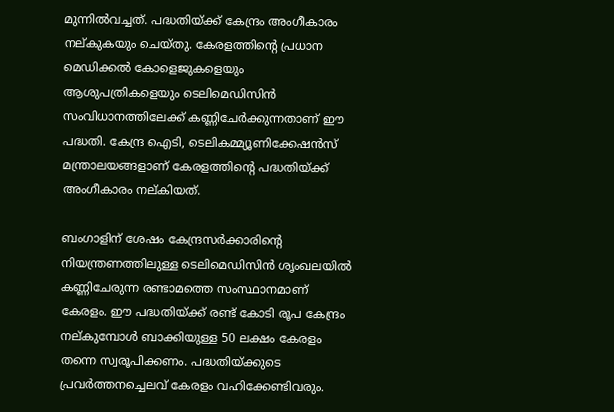മുന്നില്‍വച്ചത്. പദ്ധതിയ്ക്ക് കേന്ദ്രം അംഗീകാരം നല്കുകയും ചെയ്തു. കേരളത്തിന്റെ പ്രധാന മെഡിക്കല്‍ കോളെജുകളെയും ആശുപത്രികളെയും ടെലിമെഡിസിന്‍ സംവിധാനത്തിലേക്ക് കണ്ണിചേര്‍ക്കുന്നതാണ് ഈ പദ്ധതി. കേന്ദ്ര ഐടി, ടെലികമ്മ്യൂണിക്കേഷന്‍സ് മന്ത്രാലയങ്ങളാണ് കേരളത്തിന്റെ പദ്ധതിയ്ക്ക് അംഗീകാരം നല്കിയത്.

ബംഗാളിന് ശേഷം കേന്ദ്രസര്‍ക്കാരിന്റെ നിയന്ത്രണത്തിലുള്ള ടെലിമെഡിസിന്‍ ശൃംഖലയില്‍ കണ്ണിചേരുന്ന രണ്ടാമത്തെ സംസ്ഥാനമാണ് കേരളം. ഈ പദ്ധതിയ്ക്ക് രണ്ട് കോടി രൂപ കേന്ദ്രം നല്കുമ്പോള്‍ ബാക്കിയുള്ള 50 ലക്ഷം കേരളം തന്നെ സ്വരൂപിക്കണം. പദ്ധതിയ്ക്കുടെ പ്രവര്‍ത്തനച്ചെലവ് കേരളം വഹിക്കേണ്ടിവരും.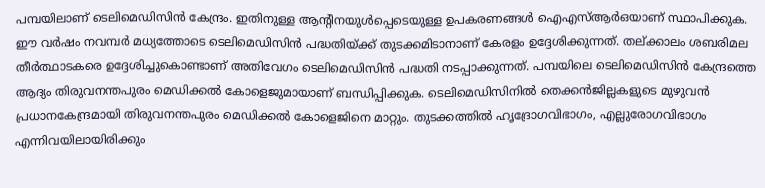പമ്പയിലാണ് ടെലിമെഡിസിന്‍ കേന്ദ്രം. ഇതിനുള്ള ആന്റിനയുള്‍പ്പെടെയുള്ള ഉപകരണങ്ങള്‍ ഐഎസ്ആര്‍ഒയാണ് സ്ഥാപിക്കുക. ഈ വര്‍ഷം നവമ്പര്‍ മധ്യത്തോടെ ടെലിമെഡിസിന്‍ പദ്ധതിയ്ക്ക് തുടക്കമിടാനാണ് കേരളം ഉദ്ദേശിക്കുന്നത്. തല്ക്കാലം ശബരിമല തീര്‍ത്ഥാടകരെ ഉദ്ദേശിച്ചുകൊണ്ടാണ് അതിവേഗം ടെലിമെഡിസിന്‍ പദ്ധതി നടപ്പാക്കുന്നത്. പമ്പയിലെ ടെലിമെഡിസിന്‍ കേന്ദ്രത്തെ ആദ്യം തിരുവനന്തപുരം മെഡിക്കല്‍ കോളെജുമായാണ് ബന്ധിപ്പിക്കുക. ടെലിമെഡിസിനില്‍ തെക്കന്‍ജില്ലകളുടെ മുഴുവന്‍ പ്രധാനകേന്ദ്രമായി തിരുവനന്തപുരം മെഡിക്കല്‍ കോളെജിനെ മാറ്റും. തുടക്കത്തില്‍ ഹൃദ്രോഗവിഭാഗം, എല്ലുരോഗവിഭാഗം എന്നിവയിലായിരിക്കും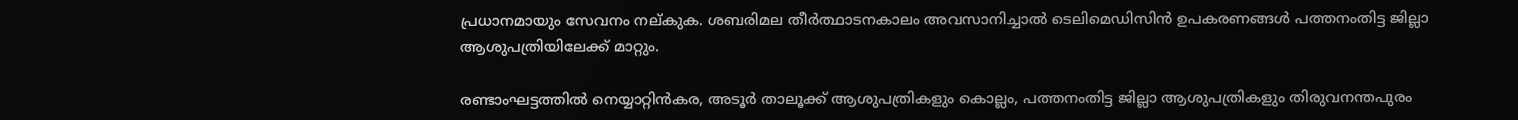പ്രധാനമായും സേവനം നല്കുക. ശബരിമല തീര്‍ത്ഥാടനകാലം അവസാനിച്ചാല്‍ ടെലിമെഡിസിന്‍ ഉപകരണങ്ങള്‍ പത്തനംതിട്ട ജില്ലാ ആശുപത്രിയിലേക്ക് മാറ്റും.

രണ്ടാംഘട്ടത്തില്‍ നെയ്യാറ്റിന്‍കര, അടൂര്‍ താലൂക്ക് ആശുപത്രികളും കൊല്ലം, പത്തനംതിട്ട ജില്ലാ ആശുപത്രികളും തിരുവനന്തപുരം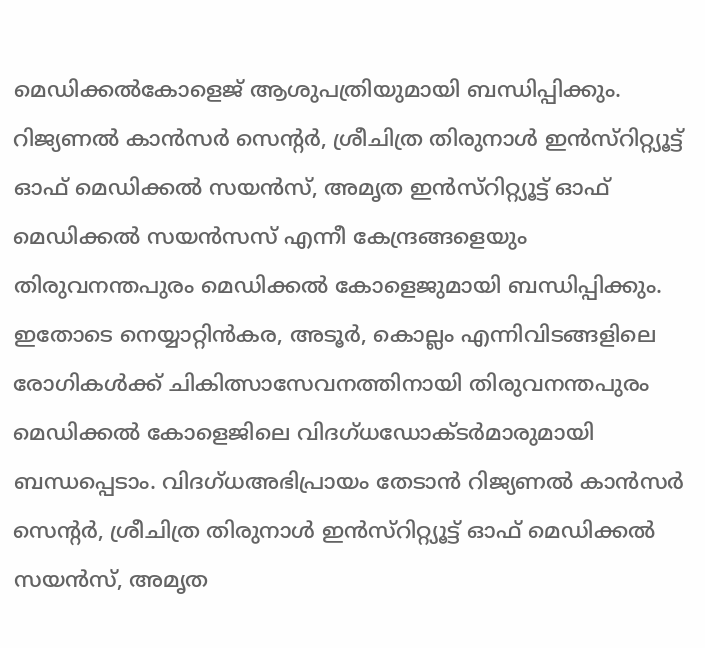മെഡിക്കല്‍കോളെജ് ആശുപത്രിയുമായി ബന്ധിപ്പിക്കും. റിജ്യണല്‍ കാന്‍സര്‍ സെന്റര്‍, ശ്രീചിത്ര തിരുനാള്‍ ഇന്‍സ്റിറ്റ്യൂട്ട് ഓഫ് മെഡിക്കല്‍ സയന്‍സ്, അമൃത ഇന്‍സ്റിറ്റ്യൂട്ട് ഓഫ് മെഡിക്കല്‍ സയന്‍സസ് എന്നീ കേന്ദ്രങ്ങളെയും തിരുവനന്തപുരം മെഡിക്കല്‍ കോളെജുമായി ബന്ധിപ്പിക്കും. ഇതോടെ നെയ്യാറ്റിന്‍കര, അടൂര്‍, കൊല്ലം എന്നിവിടങ്ങളിലെ രോഗികള്‍ക്ക് ചികിത്സാസേവനത്തിനായി തിരുവനന്തപുരം മെഡിക്കല്‍ കോളെജിലെ വിദഗ്ധഡോക്ടര്‍മാരുമായി ബന്ധപ്പെടാം. വിദഗ്ധഅഭിപ്രായം തേടാന്‍ റിജ്യണല്‍ കാന്‍സര്‍ സെന്റര്‍, ശ്രീചിത്ര തിരുനാള്‍ ഇന്‍സ്റിറ്റ്യൂട്ട് ഓഫ് മെഡിക്കല്‍ സയന്‍സ്, അമൃത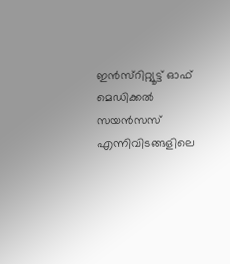ഇന്‍സ്റിറ്റ്യൂട്ട് ഓഫ് മെഡിക്കല്‍ സയന്‍സസ് എന്നിവിടങ്ങളിലെ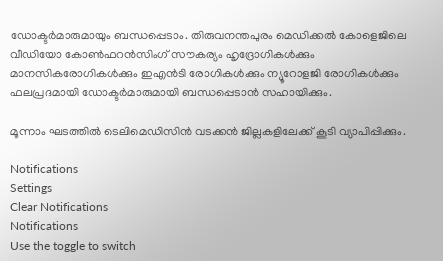ഡോക്ടര്‍മാരുമായും ബന്ധപ്പെടാം. തിരുവനന്തപുരം മെഡിക്കല്‍ കോളെജിലെ വീഡിയോ കോണ്‍ഫറന്‍സിംഗ് സൗകര്യം ഹൃദ്രോഗികള്‍ക്കും മാനസികരോഗികള്‍ക്കും ഇഎന്‍ടി രോഗികള്‍ക്കും ന്യൂറോളജി രോഗികള്‍ക്കും ഫലപ്രദമായി ഡോക്ടര്‍മാരുമായി ബന്ധപ്പെടാന്‍ സഹായിക്കും.

മൂന്നാം ഘടത്തില്‍ ടെലിമെഡിസിന്‍ വടക്കന്‍ ജില്ലകളിലേക്ക് കൂടി വ്യാപിപ്പിക്കും.

Notifications
Settings
Clear Notifications
Notifications
Use the toggle to switch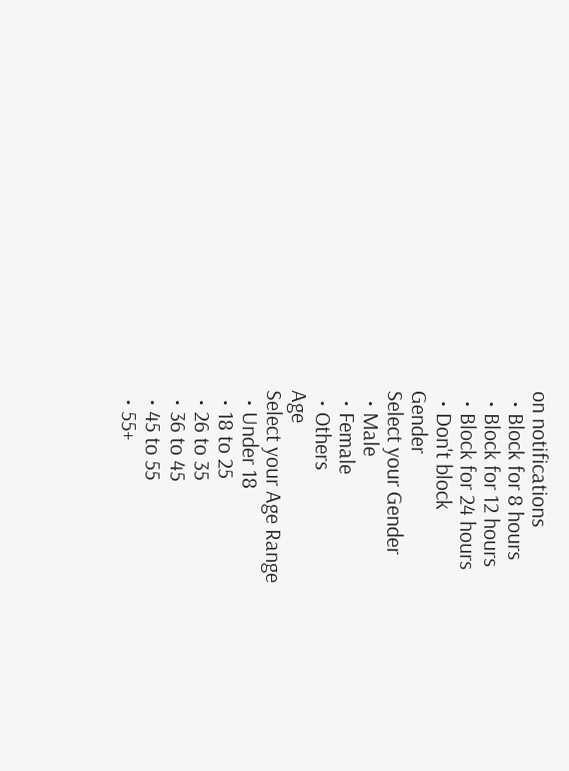on notifications
  • Block for 8 hours
  • Block for 12 hours
  • Block for 24 hours
  • Don't block
Gender
Select your Gender
  • Male
  • Female
  • Others
Age
Select your Age Range
  • Under 18
  • 18 to 25
  • 26 to 35
  • 36 to 45
  • 45 to 55
  • 55+